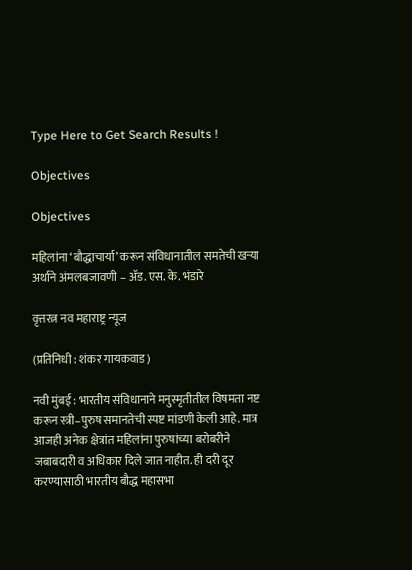Type Here to Get Search Results !

Objectives

Objectives

महिलांना ‘बौद्धाचार्या’ करून संविधानातील समतेची खऱ्या अर्थाने अंमलबजावणी – ॲड. एस. के. भंडारे

वृत्तरत्न नव महाराष्ट्र न्यूज

(प्रतिनिधी : शंकर गायकवाड)

नवी मुंबई : भारतीय संविधानाने मनुस्मृतीतील विषमता नष्ट करून स्त्री–पुरुष समानतेची स्पष्ट मांडणी केली आहे. मात्र आजही अनेक क्षेत्रांत महिलांना पुरुषांच्या बरोबरीने जबाबदारी व अधिकार दिले जात नाहीत. ही दरी दूर करण्यासाठी भारतीय बौद्ध महासभा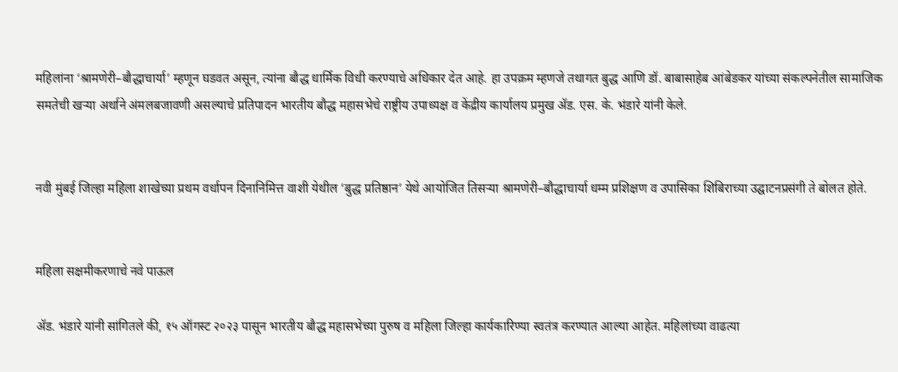महिलांना ‘श्रामणेरी–बौद्धाचार्या’ म्हणून घडवत असून, त्यांना बौद्ध धार्मिक विधी करण्याचे अधिकार देत आहे. हा उपक्रम म्हणजे तथागत बुद्ध आणि डॉ. बाबासाहेब आंबेडकर यांच्या संकल्पनेतील सामाजिक समतेची खऱ्या अर्थाने अंमलबजावणी असल्याचे प्रतिपादन भारतीय बौद्ध महासभेचे राष्ट्रीय उपाध्यक्ष व केंद्रीय कार्यालय प्रमुख ॲड. एस. के. भंडारे यांनी केले.


नवी मुंबई जिल्हा महिला शाखेच्या प्रथम वर्धापन दिनानिमित्त वाशी येथील ‘बुद्ध प्रतिष्ठान’ येथे आयोजित तिसऱ्या श्रामणेरी–बौद्धाचार्या धम्म प्रशिक्षण व उपासिका शिबिराच्या उद्घाटनप्रसंगी ते बोलत होते.


महिला सक्षमीकरणाचे नवे पाऊल

ॲड. भंडारे यांनी सांगितले की, १५ ऑगस्ट २०२३ पासून भारतीय बौद्ध महासभेच्या पुरुष व महिला जिल्हा कार्यकारिण्या स्वतंत्र करण्यात आल्या आहेत. महिलांच्या वाढत्या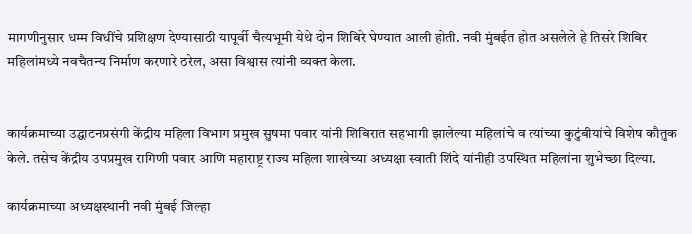मागणीनुसार धम्म विधींचे प्रशिक्षण देण्यासाठी यापूर्वी चैत्यभूमी येथे दोन शिबिरे घेण्यात आली होती. नवी मुंबईत होत असलेले हे तिसरे शिबिर महिलांमध्ये नवचैतन्य निर्माण करणारे ठरेल, असा विश्वास त्यांनी व्यक्त केला.


कार्यक्रमाच्या उद्घाटनप्रसंगी केंद्रीय महिला विभाग प्रमुख सुषमा पवार यांनी शिबिरात सहभागी झालेल्या महिलांचे व त्यांच्या कुटुंबीयांचे विशेष कौतुक केले. तसेच केंद्रीय उपप्रमुख रागिणी पवार आणि महाराष्ट्र राज्य महिला शाखेच्या अध्यक्षा स्वाती शिंदे यांनीही उपस्थित महिलांना शुभेच्छा दिल्या.

कार्यक्रमाच्या अध्यक्षस्थानी नवी मुंबई जिल्हा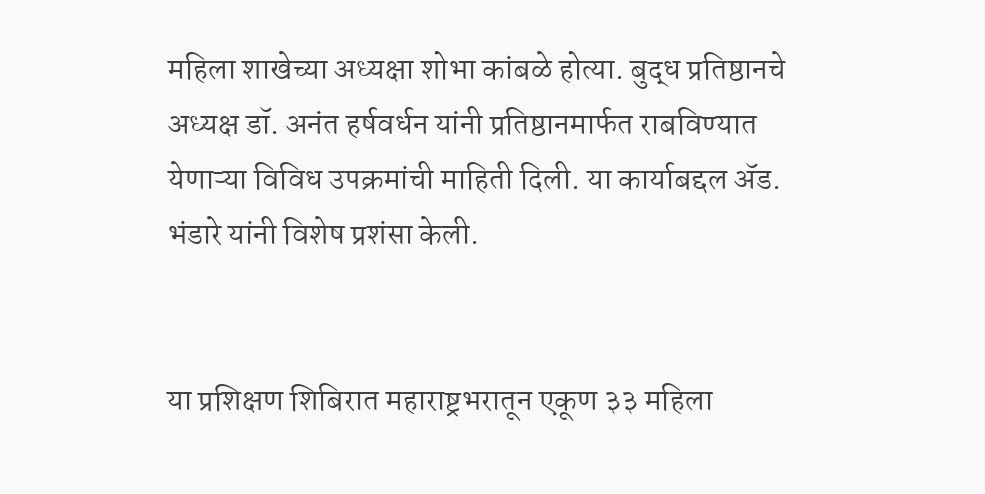महिला शाखेच्या अध्यक्षा शोभा कांबळे होत्या. बुद्ध प्रतिष्ठानचे अध्यक्ष डॉ. अनंत हर्षवर्धन यांनी प्रतिष्ठानमार्फत राबविण्यात येणाऱ्या विविध उपक्रमांची माहिती दिली. या कार्याबद्दल ॲड. भंडारे यांनी विशेष प्रशंसा केली.


या प्रशिक्षण शिबिरात महाराष्ट्रभरातून एकूण ३३ महिला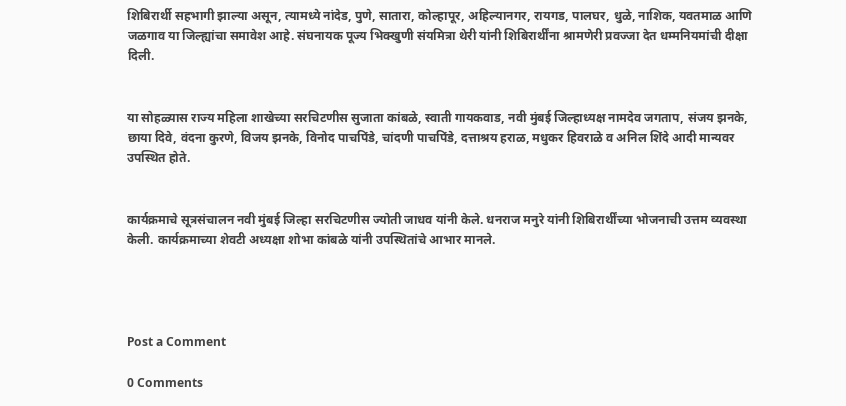शिबिरार्थी सहभागी झाल्या असून, त्यामध्ये नांदेड, पुणे, सातारा, कोल्हापूर, अहिल्यानगर, रायगड, पालघर, धुळे, नाशिक, यवतमाळ आणि जळगाव या जिल्ह्यांचा समावेश आहे. संघनायक पूज्य भिक्खुणी संयमित्रा थेरी यांनी शिबिरार्थींना श्रामणेरी प्रवज्जा देत धम्मनियमांची दीक्षा दिली.


या सोहळ्यास राज्य महिला शाखेच्या सरचिटणीस सुजाता कांबळे, स्वाती गायकवाड, नवी मुंबई जिल्हाध्यक्ष नामदेव जगताप, संजय झनके, छाया दिवे, वंदना कुरणे, विजय झनके, विनोद पाचपिंडे, चांदणी पाचपिंडे, दत्ताश्रय हराळ, मधुकर हिवराळे व अनिल शिंदे आदी मान्यवर उपस्थित होते.


कार्यक्रमाचे सूत्रसंचालन नवी मुंबई जिल्हा सरचिटणीस ज्योती जाधव यांनी केले. धनराज मनुरे यांनी शिबिरार्थींच्या भोजनाची उत्तम व्यवस्था केली. कार्यक्रमाच्या शेवटी अध्यक्षा शोभा कांबळे यांनी उपस्थितांचे आभार मानले.




Post a Comment

0 Comments